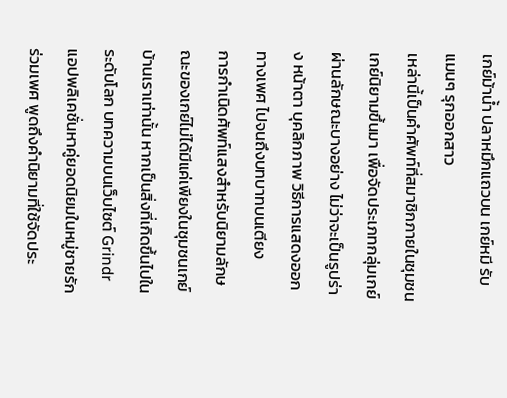เกย์ม้าน้ำ ปลาหมึกแถวบน เกย์หมี รับแมนๆ รุกออกสาว
เหล่านี้เป็นคำศัพท์ที่สมาชิกภายในชุมชนเกย์นิยามขึ้นมา เพื่อจัดประเภทกลุ่มเกย์ผ่านลักษณะบางอย่าง ไม่ว่าจะเป็นรูปร่าง หน้าตา บุคลิกภาพ วิธีการแสดงออกทางเพศ ไปจนถึงบทบาทบนเตียง
การกำเนิดศัพท์แสงสำหรับนิยามลักษณะของเกย์ไม่ได้มีแค่เพียงในชุมชนเกย์บ้านเราเท่านั้น หากเป็นสิ่งที่เกิดขึ้นไปในระดับโลก บทความบนเว็บไซต์ Grindr แอปพลิเคชั่นหาคู่ยอดนิยมในหมู่ชายรักร่วมเพศ พูดถึงคำนิยามที่ใช้จัดประ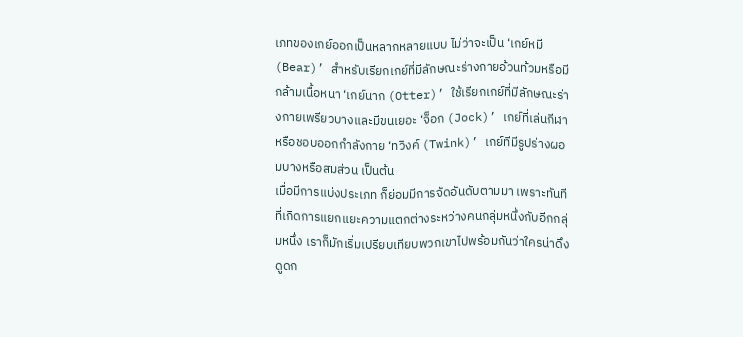เภทของเกย์ออกเป็นหลากหลายแบบ ไม่ว่าจะเป็น ‘เกย์หมี (Bear)’ สำหรับเรียกเกย์ที่มีลักษณะร่างกายอ้วนท้วมหรือมีกล้ามเนื้อหนา ‘เกย์นาก (Otter)’ ใช้เรียกเกย์ที่มีลักษณะร่างกายเพรียวบางและมีขนเยอะ ‘จ็อก (Jock)’ เกย์ที่เล่นกีฬาหรือชอบออกกำลังกาย ‘ทวิงค์ (Twink)’ เกย์ทีมีรูปร่างผอมบางหรือสมส่วน เป็นต้น
เมื่อมีการแบ่งประเภท ก็ย่อมมีการจัดอันดับตามมา เพราะทันทีที่เกิดการแยกแยะความแตกต่างระหว่างคนกลุ่มหนึ่งกับอีกกลุ่มหนึ่ง เราก็มักเริ่มเปรียบเทียบพวกเขาไปพร้อมกันว่าใครน่าดึงดูดก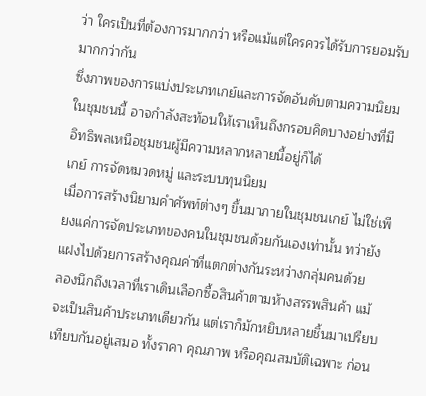ว่า ใครเป็นที่ต้องการมากกว่า หรือแม้แต่ใครควรได้รับการยอมรับมากกว่ากัน
ซึ่งภาพของการแบ่งประเภทเกย์และการจัดอันดับตามความนิยมในชุมชนนี้ อาจกำลังสะท้อนให้เราเห็นถึงกรอบคิดบางอย่างที่มีอิทธิพลเหนือชุมชนผู้มีความหลากหลายนี้อยู่ก็ได้
เกย์ การจัดหมวดหมู่ และระบบทุนนิยม
เมื่อการสร้างนิยามคำศัพท์ต่างๆ ขึ้นมาภายในชุมชนเกย์ ไม่ใช่เพียงแค่การจัดประเภทของคนในชุมชนด้วยกันเองเท่านั้น ทว่ายังแฝงไปด้วยการสร้างคุณค่าที่แตกต่างกันระหว่างกลุ่มคนด้วย
ลองนึกถึงเวลาที่เราเดินเลือกซื้อสินค้าตามห้างสรรพสินค้า แม้จะเป็นสินค้าประเภทเดียวกัน แต่เราก็มักหยิบหลายชิ้นมาเปรียบเทียบกันอยู่เสมอ ทั้งราคา คุณภาพ หรือคุณสมบัติเฉพาะ ก่อน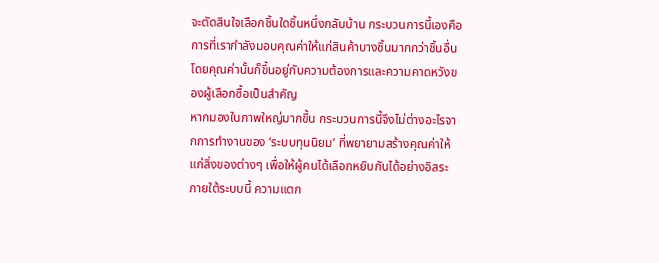จะตัดสินใจเลือกชิ้นใดชิ้นหนึ่งกลับบ้าน กระบวนการนี้เองคือการที่เรากำลังมอบคุณค่าให้แก่สินค้าบางชิ้นมากกว่าชิ้นอื่น โดยคุณค่านั้นก็ขึ้นอยู่กับความต้องการและความคาดหวังของผู้เลือกซื้อเป็นสำคัญ
หากมองในภาพใหญ่มากขึ้น กระบวนการนี้จึงไม่ต่างอะไรจากการทำงานของ ‘ระบบทุนนิยม’ ที่พยายามสร้างคุณค่าให้แก่สิ่งของต่างๆ เพื่อให้ผู้คนได้เลือกหยิบกันได้อย่างอิสระ ภายใต้ระบบนี้ ความแตก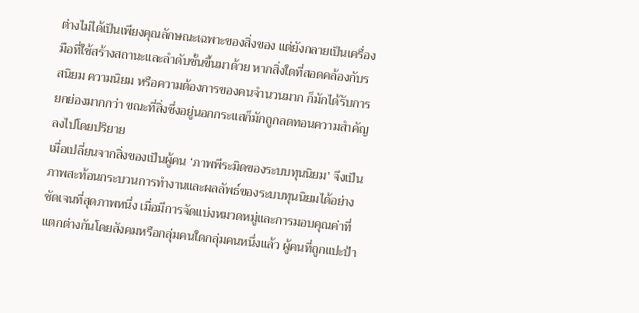ต่างไม่ได้เป็นเพียงคุณลักษณะเฉพาะของสิ่งของ แต่ยังกลายเป็นเครื่องมือที่ใช้สร้างสถานะและลำดับชั้นขึ้นมาด้วย หากสิ่งใดที่สอดคล้องกับรสนิยม ความนิยม หรือความต้องการของคนจำนวนมาก ก็มักได้รับการยกย่องมากกว่า ขณะที่สิ่งซึ่งอยู่นอกกระแสก็มักถูกลดทอนความสำคัญลงไปโดยปริยาย
เมื่อเปลี่ยนจากสิ่งของเป็นผู้คน ‘ภาพพีระมิดของระบบทุนนิยม’ จึงเป็นภาพสะท้อนกระบวนการทำงานและผลลัพธ์ของระบบทุนนิยมได้อย่างชัดเจนที่สุดภาพหนึ่ง เมื่อมีการจัดแบ่งหมวดหมู่และการมอบคุณค่าที่แตกต่างกันโดยสังคมหรือกลุ่มคนใดกลุ่มคนหนึ่งแล้ว ผู้คนที่ถูกแปะป้า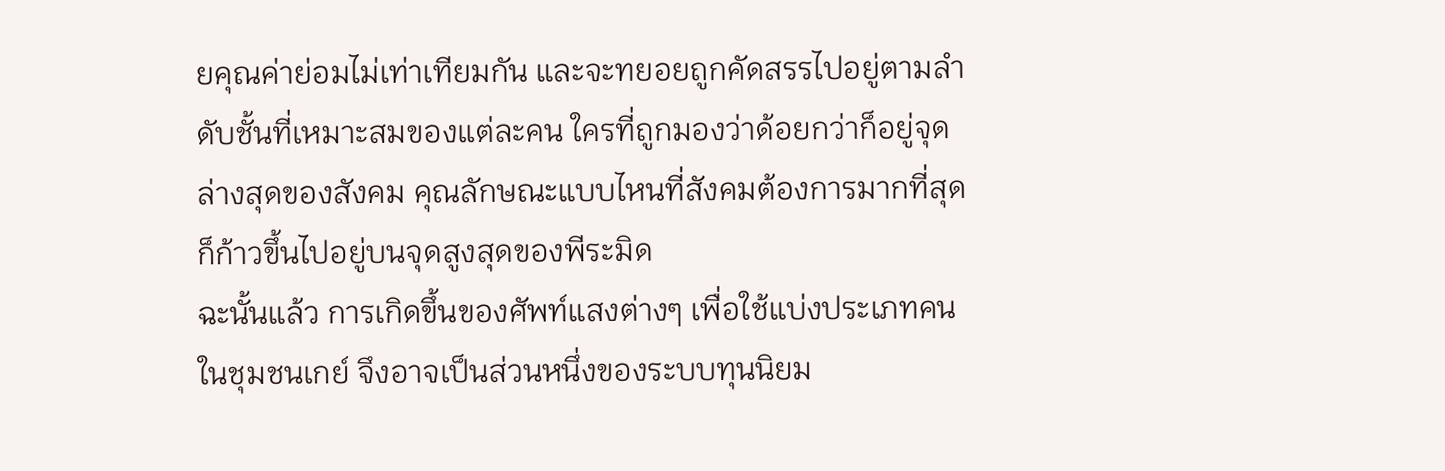ยคุณค่าย่อมไม่เท่าเทียมกัน และจะทยอยถูกคัดสรรไปอยู่ตามลำดับชั้นที่เหมาะสมของแต่ละคน ใครที่ถูกมองว่าด้อยกว่าก็อยู่จุดล่างสุดของสังคม คุณลักษณะแบบไหนที่สังคมต้องการมากที่สุด ก็ก้าวขึ้นไปอยู่บนจุดสูงสุดของพีระมิด
ฉะนั้นแล้ว การเกิดขึ้นของศัพท์แสงต่างๆ เพื่อใช้แบ่งประเภทคนในชุมชนเกย์ จึงอาจเป็นส่วนหนึ่งของระบบทุนนิยม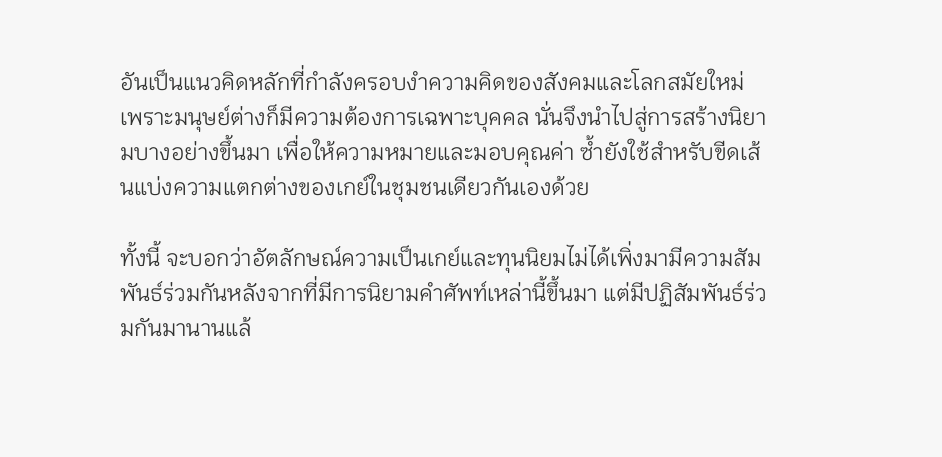อันเป็นแนวคิดหลักที่กำลังครอบงำความคิดของสังคมและโลกสมัยใหม่ เพราะมนุษย์ต่างก็มีความต้องการเฉพาะบุคคล นั่นจึงนำไปสู่การสร้างนิยามบางอย่างขึ้นมา เพื่อให้ความหมายและมอบคุณค่า ซ้ำยังใช้สำหรับขีดเส้นแบ่งความแตกต่างของเกย์ในชุมชนเดียวกันเองด้วย

ทั้งนี้ จะบอกว่าอัตลักษณ์ความเป็นเกย์และทุนนิยมไม่ได้เพิ่งมามีความสัมพันธ์ร่วมกันหลังจากที่มีการนิยามคำศัพท์เหล่านี้ขึ้นมา แต่มีปฏิสัมพันธ์ร่วมกันมานานแล้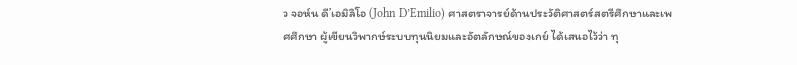ว จอห์น ดี’เอมิลิโอ (John D’Emilio) ศาสตราจารย์ด้านประวัติศาสตร์สตรีศึกษาและเพศศึกษา ผู้เขียนวิพากษ์ระบบทุนนิยมและอัตลักษณ์ของเกย์ ได้เสนอไว้ว่า ทุ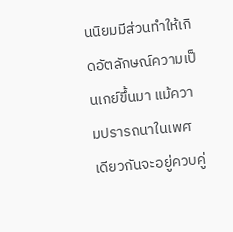นนิยมมีส่วนทำให้เกิดอัตลักษณ์ความเป็นเกย์ขึ้นมา แม้ความปรารถนาในเพศเดียวกันจะอยู่ควบคู่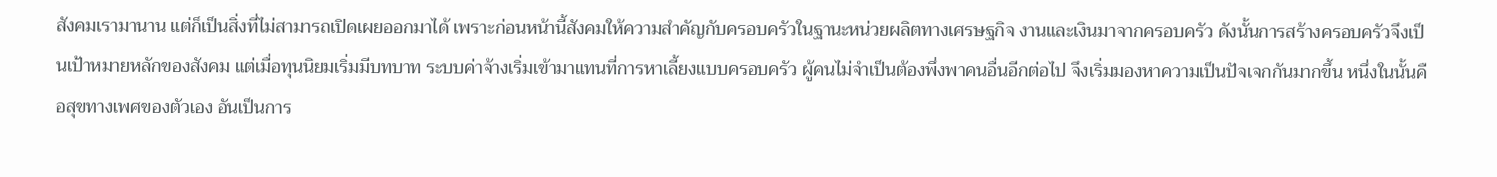สังคมเรามานาน แต่ก็เป็นสิ่งที่ไม่สามารถเปิดเผยออกมาได้ เพราะก่อนหน้านี้สังคมให้ความสำคัญกับครอบครัวในฐานะหน่วยผลิตทางเศรษฐกิจ งานและเงินมาจากครอบครัว ดังนั้นการสร้างครอบครัวจึงเป็นเป้าหมายหลักของสังคม แต่เมื่อทุนนิยมเริ่มมีบทบาท ระบบค่าจ้างเริ่มเข้ามาแทนที่การหาเลี้ยงแบบครอบครัว ผู้คนไม่จำเป็นต้องพึ่งพาคนอื่นอีกต่อไป จึงเริ่มมองหาความเป็นปัจเจกกันมากขึ้น หนึ่งในนั้นคือสุขทางเพศของตัวเอง อันเป็นการ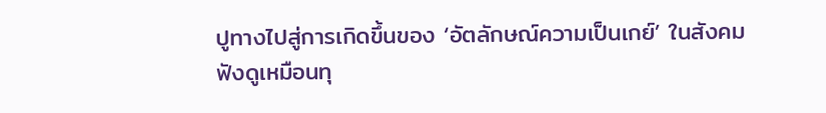ปูทางไปสู่การเกิดขึ้นของ ‘อัตลักษณ์ความเป็นเกย์’ ในสังคม
ฟังดูเหมือนทุ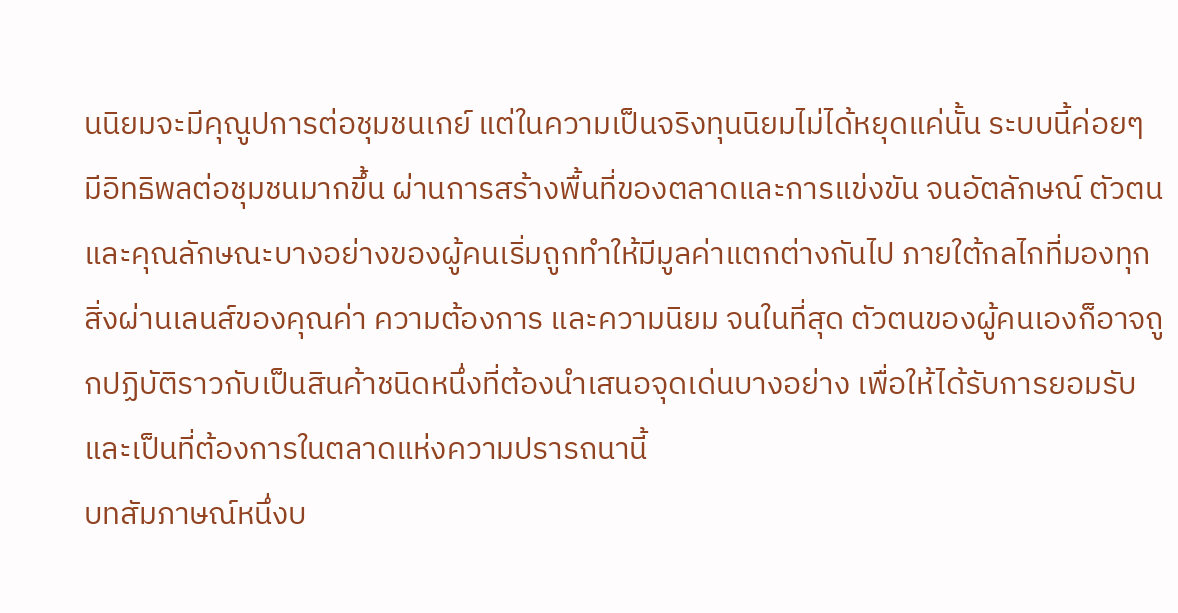นนิยมจะมีคุณูปการต่อชุมชนเกย์ แต่ในความเป็นจริงทุนนิยมไม่ได้หยุดแค่นั้น ระบบนี้ค่อยๆ มีอิทธิพลต่อชุมชนมากขึ้น ผ่านการสร้างพื้นที่ของตลาดและการแข่งขัน จนอัตลักษณ์ ตัวตน และคุณลักษณะบางอย่างของผู้คนเริ่มถูกทำให้มีมูลค่าแตกต่างกันไป ภายใต้กลไกที่มองทุกสิ่งผ่านเลนส์ของคุณค่า ความต้องการ และความนิยม จนในที่สุด ตัวตนของผู้คนเองก็อาจถูกปฏิบัติราวกับเป็นสินค้าชนิดหนึ่งที่ต้องนำเสนอจุดเด่นบางอย่าง เพื่อให้ได้รับการยอมรับและเป็นที่ต้องการในตลาดแห่งความปรารถนานี้
บทสัมภาษณ์หนึ่งบ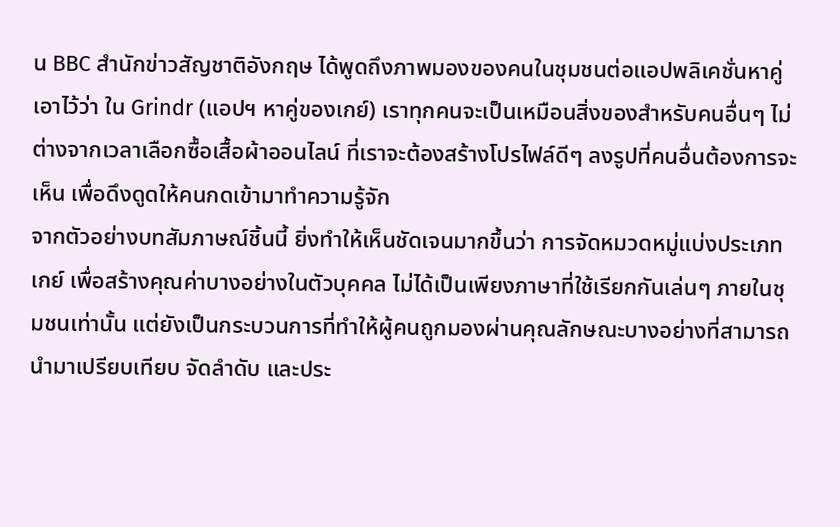น BBC สำนักข่าวสัญชาติอังกฤษ ได้พูดถึงภาพมองของคนในชุมชนต่อแอปพลิเคชั่นหาคู่ เอาไว้ว่า ใน Grindr (แอปฯ หาคู่ของเกย์) เราทุกคนจะเป็นเหมือนสิ่งของสำหรับคนอื่นๆ ไม่ต่างจากเวลาเลือกซื้อเสื้อผ้าออนไลน์ ที่เราจะต้องสร้างโปรไฟล์ดีๆ ลงรูปที่คนอื่นต้องการจะเห็น เพื่อดึงดูดให้คนกดเข้ามาทำความรู้จัก
จากตัวอย่างบทสัมภาษณ์ชิ้นนี้ ยิ่งทำให้เห็นชัดเจนมากขึ้นว่า การจัดหมวดหมู่แบ่งประเภทเกย์ เพื่อสร้างคุณค่าบางอย่างในตัวบุคคล ไม่ได้เป็นเพียงภาษาที่ใช้เรียกกันเล่นๆ ภายในชุมชนเท่านั้น แต่ยังเป็นกระบวนการที่ทำให้ผู้คนถูกมองผ่านคุณลักษณะบางอย่างที่สามารถนำมาเปรียบเทียบ จัดลำดับ และประ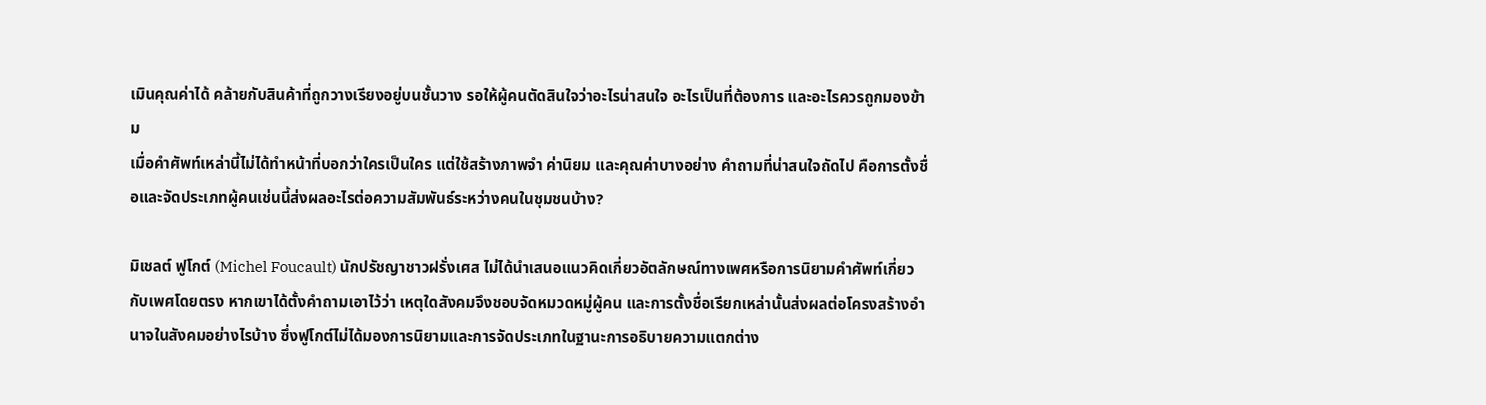เมินคุณค่าได้ คล้ายกับสินค้าที่ถูกวางเรียงอยู่บนชั้นวาง รอให้ผู้คนตัดสินใจว่าอะไรน่าสนใจ อะไรเป็นที่ต้องการ และอะไรควรถูกมองข้าม
เมื่อคำศัพท์เหล่านี้ไม่ได้ทำหน้าที่บอกว่าใครเป็นใคร แต่ใช้สร้างภาพจำ ค่านิยม และคุณค่าบางอย่าง คำถามที่น่าสนใจถัดไป คือการตั้งชื่อและจัดประเภทผู้คนเช่นนี้ส่งผลอะไรต่อความสัมพันธ์ระหว่างคนในชุมชนบ้าง?

มิเชลต์ ฟูโกต์ (Michel Foucault) นักปรัชญาชาวฝรั่งเศส ไม่ได้นำเสนอแนวคิดเกี่ยวอัตลักษณ์ทางเพศหรือการนิยามคำศัพท์เกี่ยวกับเพศโดยตรง หากเขาได้ตั้งคำถามเอาไว้ว่า เหตุใดสังคมจึงชอบจัดหมวดหมู่ผู้คน และการตั้งชื่อเรียกเหล่านั้นส่งผลต่อโครงสร้างอำนาจในสังคมอย่างไรบ้าง ซึ่งฟูโกต์ไม่ได้มองการนิยามและการจัดประเภทในฐานะการอธิบายความแตกต่าง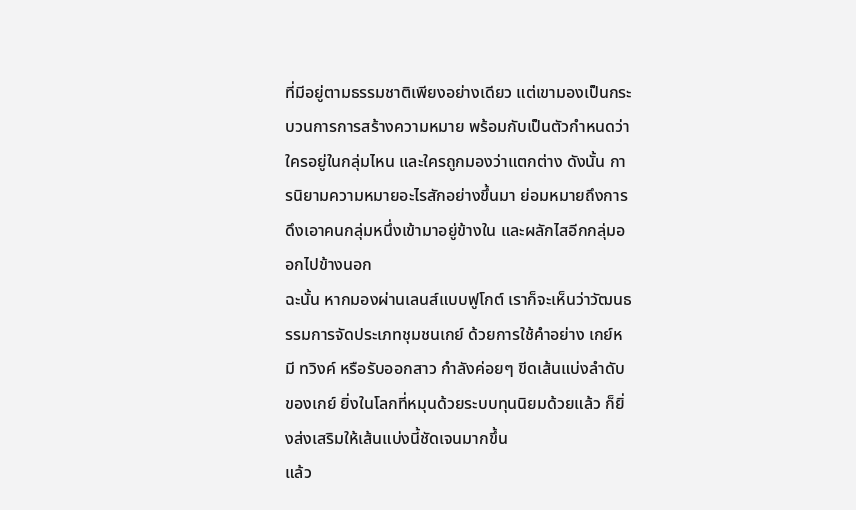ที่มีอยู่ตามธรรมชาติเพียงอย่างเดียว แต่เขามองเป็นกระบวนการการสร้างความหมาย พร้อมกับเป็นตัวกำหนดว่าใครอยู่ในกลุ่มไหน และใครถูกมองว่าแตกต่าง ดังนั้น การนิยามความหมายอะไรสักอย่างขึ้นมา ย่อมหมายถึงการดึงเอาคนกลุ่มหนึ่งเข้ามาอยู่ข้างใน และผลักไสอีกกลุ่มออกไปข้างนอก
ฉะนั้น หากมองผ่านเลนส์แบบฟูโกต์ เราก็จะเห็นว่าวัฒนธรรมการจัดประเภทชุมชนเกย์ ด้วยการใช้คำอย่าง เกย์หมี ทวิงค์ หรือรับออกสาว กำลังค่อยๆ ขีดเส้นแบ่งลำดับของเกย์ ยิ่งในโลกที่หมุนด้วยระบบทุนนิยมด้วยแล้ว ก็ยิ่งส่งเสริมให้เส้นแบ่งนี้ชัดเจนมากขึ้น
แล้ว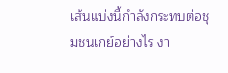เส้นแบ่งนี้กำลังกระทบต่อชุมชนเกย์อย่างไร งา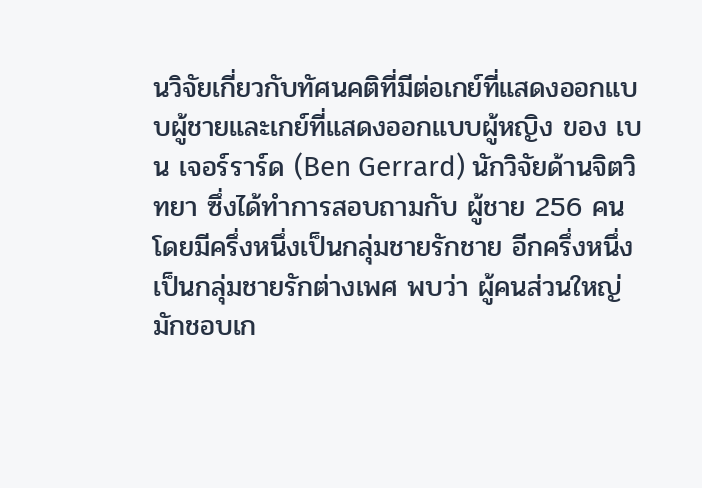นวิจัยเกี่ยวกับทัศนคติที่มีต่อเกย์ที่แสดงออกแบบผู้ชายและเกย์ที่แสดงออกแบบผู้หญิง ของ เบน เจอร์ราร์ด (Ben Gerrard) นักวิจัยด้านจิตวิทยา ซึ่งได้ทำการสอบถามกับ ผู้ชาย 256 คน โดยมีครึ่งหนึ่งเป็นกลุ่มชายรักชาย อีกครึ่งหนึ่งเป็นกลุ่มชายรักต่างเพศ พบว่า ผู้คนส่วนใหญ่มักชอบเก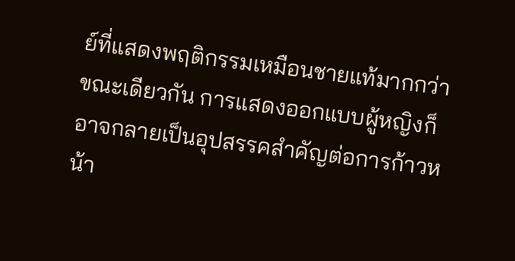ย์ที่แสดงพฤติกรรมเหมือนชายแท้มากกว่า ขณะเดียวกัน การแสดงออกแบบผู้หญิงก็อาจกลายเป็นอุปสรรคสำคัญต่อการก้าวหน้า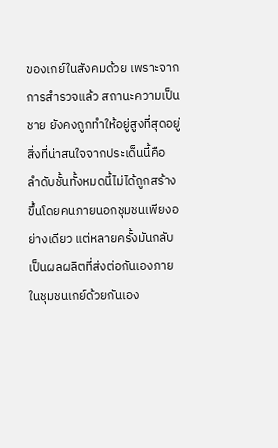ของเกย์ในสังคมด้วย เพราะจากการสำรวจแล้ว สถานะความเป็นชาย ยังคงถูกทำให้อยู่สูงที่สุดอยู่
สิ่งที่น่าสนใจจากประเด็นนี้คือ ลำดับชั้นทั้งหมดนี้ไม่ได้ถูกสร้างขึ้นโดยคนภายนอกชุมชนเพียงอย่างเดียว แต่หลายครั้งมันกลับเป็นผลผลิตที่ส่งต่อกันเองภายในชุมชนเกย์ด้วยกันเอง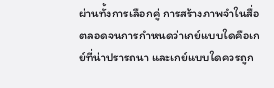ผ่านทั้งการเลือกคู่ การสร้างภาพจำในสื่อ ตลอดจนการกำหนดว่าเกย์แบบใดคือเกย์ที่น่าปรารถนา และเกย์แบบใดควรถูก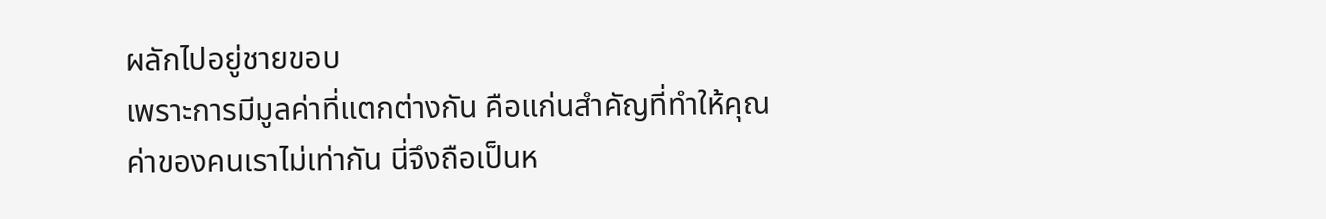ผลักไปอยู่ชายขอบ
เพราะการมีมูลค่าที่แตกต่างกัน คือแก่นสำคัญที่ทำให้คุณค่าของคนเราไม่เท่ากัน นี่จึงถือเป็นห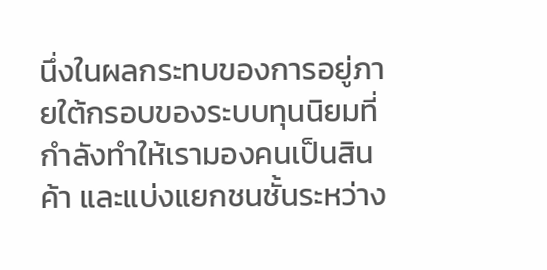นึ่งในผลกระทบของการอยู่ภายใต้กรอบของระบบทุนนิยมที่กำลังทำให้เรามองคนเป็นสินค้า และแบ่งแยกชนชั้นระหว่าง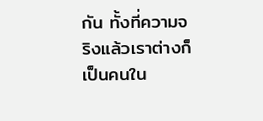กัน ทั้งที่ความจริงแล้วเราต่างก็เป็นคนใน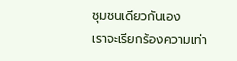ชุมชนเดียวกันเอง
เราจะเรียกร้องความเท่า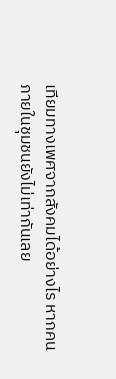เทียมทางเพศจากสังคมได้อย่างไร หากคนภายในชุมชนยังไม่เท่ากันเลย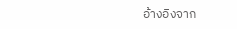อ้างอิงจาก